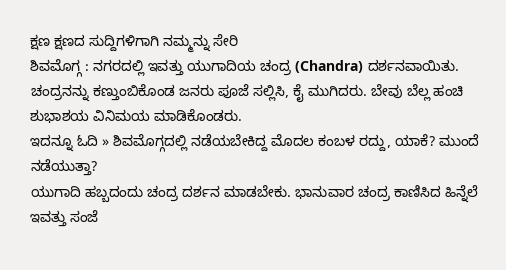ಕ್ಷಣ ಕ್ಷಣದ ಸುದ್ದಿಗಳಿಗಾಗಿ ನಮ್ಮನ್ನು ಸೇರಿ
ಶಿವಮೊಗ್ಗ : ನಗರದಲ್ಲಿ ಇವತ್ತು ಯುಗಾದಿಯ ಚಂದ್ರ (Chandra) ದರ್ಶನವಾಯಿತು. ಚಂದ್ರನನ್ನು ಕಣ್ತುಂಬಿಕೊಂಡ ಜನರು ಪೂಜೆ ಸಲ್ಲಿಸಿ, ಕೈ ಮುಗಿದರು. ಬೇವು ಬೆಲ್ಲ ಹಂಚಿ ಶುಭಾಶಯ ವಿನಿಮಯ ಮಾಡಿಕೊಂಡರು.
ಇದನ್ನೂ ಓದಿ » ಶಿವಮೊಗ್ಗದಲ್ಲಿ ನಡೆಯಬೇಕಿದ್ದ ಮೊದಲ ಕಂಬಳ ರದ್ದು, ಯಾಕೆ? ಮುಂದೆ ನಡೆಯುತ್ತಾ?
ಯುಗಾದಿ ಹಬ್ಬದಂದು ಚಂದ್ರ ದರ್ಶನ ಮಾಡಬೇಕು. ಭಾನುವಾರ ಚಂದ್ರ ಕಾಣಿಸಿದ ಹಿನ್ನೆಲೆ ಇವತ್ತು ಸಂಜೆ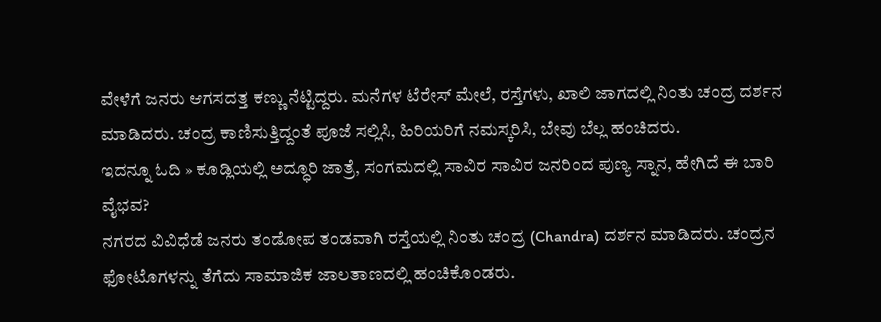ವೇಳೆಗೆ ಜನರು ಆಗಸದತ್ತ ಕಣ್ಣು ನೆಟ್ಟಿದ್ದರು. ಮನೆಗಳ ಟೆರೇಸ್ ಮೇಲೆ, ರಸ್ತೆಗಳು, ಖಾಲಿ ಜಾಗದಲ್ಲಿ ನಿಂತು ಚಂದ್ರ ದರ್ಶನ ಮಾಡಿದರು. ಚಂದ್ರ ಕಾಣಿಸುತ್ತಿದ್ದಂತೆ ಪೂಜೆ ಸಲ್ಲಿಸಿ, ಹಿರಿಯರಿಗೆ ನಮಸ್ಕರಿಸಿ, ಬೇವು ಬೆಲ್ಲ ಹಂಚಿದರು.
ಇದನ್ನೂ ಓದಿ » ಕೂಡ್ಲಿಯಲ್ಲಿ ಅದ್ಧೂರಿ ಜಾತ್ರೆ, ಸಂಗಮದಲ್ಲಿ ಸಾವಿರ ಸಾವಿರ ಜನರಿಂದ ಪುಣ್ಯ ಸ್ನಾನ, ಹೇಗಿದೆ ಈ ಬಾರಿ ವೈಭವ?
ನಗರದ ವಿವಿಧೆಡೆ ಜನರು ತಂಡೋಪ ತಂಡವಾಗಿ ರಸ್ತೆಯಲ್ಲಿ ನಿಂತು ಚಂದ್ರ (Chandra) ದರ್ಶನ ಮಾಡಿದರು. ಚಂದ್ರನ ಫೋಟೊಗಳನ್ನು ತೆಗೆದು ಸಾಮಾಜಿಕ ಜಾಲತಾಣದಲ್ಲಿ ಹಂಚಿಕೊಂಡರು.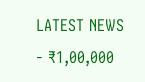LATEST NEWS
- ₹1,00,000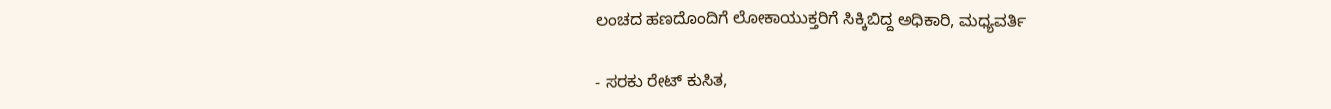ಲಂಚದ ಹಣದೊಂದಿಗೆ ಲೋಕಾಯುಕ್ತರಿಗೆ ಸಿಕ್ಕಿಬಿದ್ದ ಅಧಿಕಾರಿ, ಮಧ್ಯವರ್ತಿ

- ಸರಕು ರೇಟ್ ಕುಸಿತ,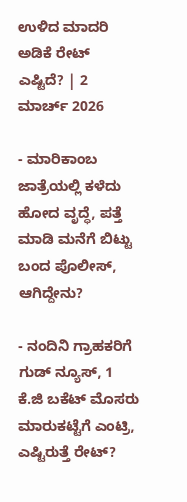ಉಳಿದ ಮಾದರಿ ಅಡಿಕೆ ರೇಟ್ ಎಷ್ಟಿದೆ? | 2 ಮಾರ್ಚ್ 2026

- ಮಾರಿಕಾಂಬ ಜಾತ್ರೆಯಲ್ಲಿ ಕಳೆದು ಹೋದ ವೃದ್ಧೆ, ಪತ್ತೆ ಮಾಡಿ ಮನೆಗೆ ಬಿಟ್ಟು ಬಂದ ಪೊಲೀಸ್, ಆಗಿದ್ದೇನು?

- ನಂದಿನಿ ಗ್ರಾಹಕರಿಗೆ ಗುಡ್ ನ್ಯೂಸ್, 1 ಕೆ.ಜಿ ಬಕೆಟ್ ಮೊಸರು ಮಾರುಕಟ್ಟೆಗೆ ಎಂಟ್ರಿ, ಎಷ್ಟಿರುತ್ತೆ ರೇಟ್?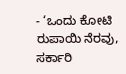- ‘ಒಂದು ಕೋಟಿ ರುಪಾಯಿ ನೆರವು, ಸರ್ಕಾರಿ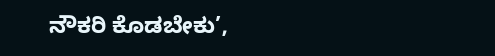ನೌಕರಿ ಕೊಡಬೇಕು’,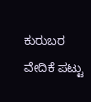ಕುರುಬರ ವೇದಿಕೆ ಪಟ್ಟು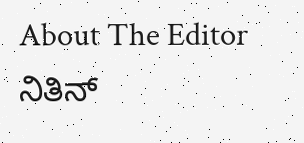About The Editor
ನಿತಿನ್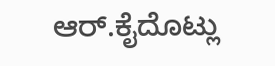ಆರ್.ಕೈದೊಟ್ಲು